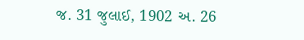જ. 31 જુલાઈ, 1902 અ. 26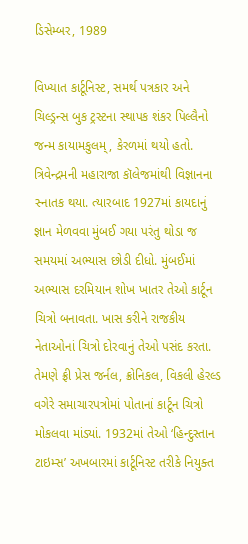ડિસેમ્બર, 1989

વિખ્યાત કાર્ટૂનિસ્ટ, સમર્થ પત્રકાર અને ચિલ્ડ્રન્સ બુક ટ્રસ્ટના સ્થાપક શંકર પિલ્લૈનો જન્મ કાયામકુલમ્, કેરળમાં થયો હતો.
ત્રિવેન્દ્રમની મહારાજા કૉલેજમાંથી વિજ્ઞાનના સ્નાતક થયા. ત્યારબાદ 1927માં કાયદાનું જ્ઞાન મેળવવા મુંબઈ ગયા પરંતુ થોડા જ સમયમાં અભ્યાસ છોડી દીધો. મુંબઈમાં અભ્યાસ દરમિયાન શોખ ખાતર તેઓ કાર્ટૂન ચિત્રો બનાવતા. ખાસ કરીને રાજકીય નેતાઓનાં ચિત્રો દોરવાનું તેઓ પસંદ કરતા. તેમણે ફ્રી પ્રેસ જર્નલ, ક્રોનિકલ, વિકલી હેરલ્ડ વગેરે સમાચારપત્રોમાં પોતાનાં કાર્ટૂન ચિત્રો મોકલવા માંડ્યાં. 1932માં તેઓ ‘હિન્દુસ્તાન ટાઇમ્સ’ અખબારમાં કાર્ટૂનિસ્ટ તરીકે નિયુક્ત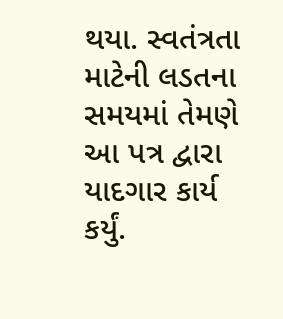થયા. સ્વતંત્રતા માટેની લડતના સમયમાં તેમણે આ પત્ર દ્વારા યાદગાર કાર્ય કર્યું.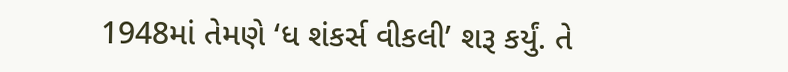1948માં તેમણે ‘ધ શંકર્સ વીકલી’ શરૂ કર્યું. તે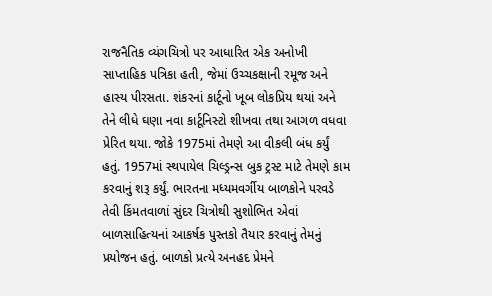રાજનૈતિક વ્યંગચિત્રો પર આધારિત એક અનોખી સાપ્તાહિક પત્રિકા હતી, જેમાં ઉચ્ચકક્ષાની રમૂજ અને હાસ્ય પીરસતા. શંકરનાં કાર્ટૂનો ખૂબ લોકપ્રિય થયાં અને તેને લીધે ઘણા નવા કાર્ટૂનિસ્ટો શીખવા તથા આગળ વધવા પ્રેરિત થયા. જોકે 1975માં તેમણે આ વીકલી બંધ કર્યું હતું. 1957માં સ્થપાયેલ ચિલ્ડ્રન્સ બુક ટ્રસ્ટ માટે તેમણે કામ કરવાનું શરૂ કર્યું. ભારતના મધ્યમવર્ગીય બાળકોને પરવડે તેવી કિંમતવાળાં સુંદર ચિત્રોથી સુશોભિત એવાં બાળસાહિત્યનાં આકર્ષક પુસ્તકો તૈયાર કરવાનું તેમનું પ્રયોજન હતું. બાળકો પ્રત્યે અનહદ પ્રેમને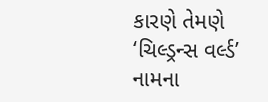કારણે તેમણે ‘ચિલ્ડ્રન્સ વર્લ્ડ’ નામના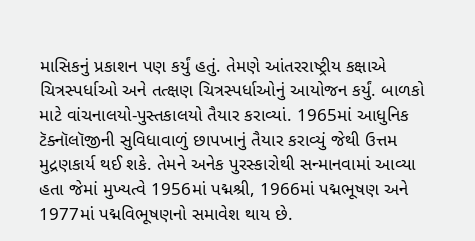માસિકનું પ્રકાશન પણ કર્યું હતું. તેમણે આંતરરાષ્ટ્રીય કક્ષાએ ચિત્રસ્પર્ધાઓ અને તત્ક્ષણ ચિત્રસ્પર્ધાઓનું આયોજન કર્યું. બાળકો માટે વાંચનાલયો-પુસ્તકાલયો તૈયાર કરાવ્યાં. 1965માં આધુનિક ટૅક્નૉલૉજીની સુવિધાવાળું છાપખાનું તૈયાર કરાવ્યું જેથી ઉત્તમ મુદ્રણકાર્ય થઈ શકે. તેમને અનેક પુરસ્કારોથી સન્માનવામાં આવ્યા હતા જેમાં મુખ્યત્વે 1956માં પદ્મશ્રી, 1966માં પદ્મભૂષણ અને 1977માં પદ્મવિભૂષણનો સમાવેશ થાય છે.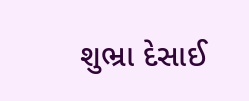શુભ્રા દેસાઈ